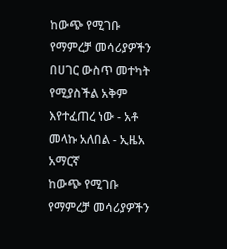ከውጭ የሚገቡ የማምረቻ መሳሪያዎችን በሀገር ውስጥ መተካት የሚያስችል አቅም እየተፈጠረ ነው - አቶ መላኩ አለበል - ኢዜአ አማርኛ
ከውጭ የሚገቡ የማምረቻ መሳሪያዎችን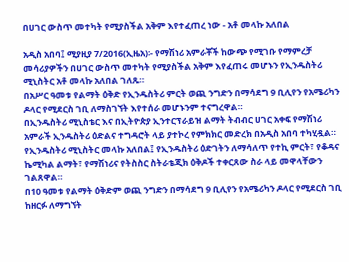በሀገር ውስጥ መተካት የሚያስችል አቅም እየተፈጠረ ነው - አቶ መላኩ አለበል

አዲስ አበባ፤ ሚያዚያ 7/2016(ኢዜአ)፡- የማሽነሪ አምራቾች ከውጭ የሚገቡ የማምረቻ መሳሪያዎችን በሀገር ውስጥ መተካት የሚያስችል አቅም እየፈጠሩ መሆኑን የኢንዱስትሪ ሚኒስትር አቶ መላኩ አለበል ገለጹ።
በአሥር ዓመቱ የልማት ዕቅድ የኢንዱስትሪ ምርት ወጪ ንግድን በማሳደግ 9 ቢሊየን የአሜሪካን ዶላር የሚደርስ ገቢ ለማስገኘት እየተሰራ መሆኑንም ተናግረዋል።
በኢንዱስትሪ ሚኒስቴር እና በኢትዮጵያ ኢንተርፕራይዝ ልማት ትብብር ሀገር አቀፍ የማሽነሪ አምራች ኢንዱስትሪ ዕድልና ተግዳሮት ላይ ያተኮረ የምክክር መድረክ በአዲስ አበባ ተካሂዷል።
የኢንዱስትሪ ሚኒስትር መላኩ አለበል፤ የኢንዱስትሪ ዕድገትን ለማሳለጥ የተኪ ምርት፣ የቆዳና ኬሚካል ልማት፣ የማሽነሪና የትስስር ስትራቴጂክ ዕቅዶች ተቀርጸው ስራ ላይ መዋላቸውን ገልጸዋል።
በ10 ዓመቱ የልማት ዕቅድም ወጪ ንግድን በማሳደግ 9 ቢሊየን የአሜሪካን ዶላር የሚደርስ ገቢ ከዘርፉ ለማግኘት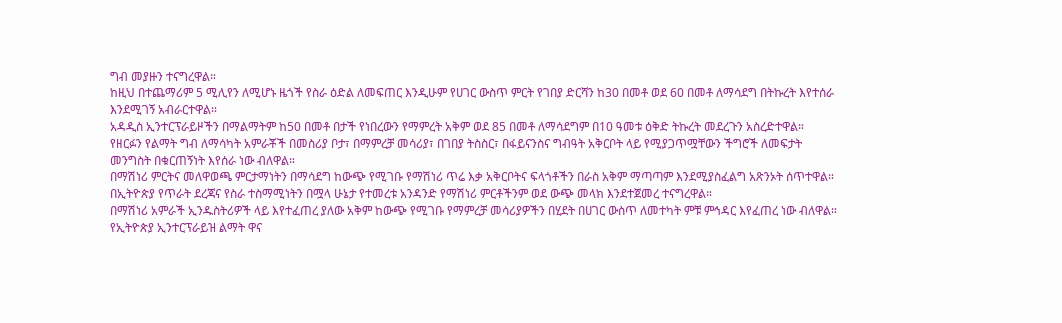ግብ መያዙን ተናግረዋል።
ከዚህ በተጨማሪም 5 ሚሊየን ለሚሆኑ ዜጎች የስራ ዕድል ለመፍጠር እንዲሁም የሀገር ውስጥ ምርት የገበያ ድርሻን ከ30 በመቶ ወደ 60 በመቶ ለማሳደግ በትኩረት እየተሰራ እንደሚገኝ አብራርተዋል።
አዳዲስ ኢንተርፕራይዞችን በማልማትም ከ50 በመቶ በታች የነበረውን የማምረት አቅም ወደ 85 በመቶ ለማሳደግም በ10 ዓመቱ ዕቅድ ትኩረት መደረጉን አስረድተዋል።
የዘርፉን የልማት ግብ ለማሳካት አምራቾች በመስሪያ ቦታ፣ በማምረቻ መሳሪያ፣ በገበያ ትስስር፣ በፋይናንስና ግብዓት አቅርቦት ላይ የሚያጋጥሟቸውን ችግሮች ለመፍታት መንግስት በቁርጠኝነት እየሰራ ነው ብለዋል።
በማሽነሪ ምርትና መለዋወጫ ምርታማነትን በማሳደግ ከውጭ የሚገቡ የማሽነሪ ጥሬ እቃ አቅርቦትና ፍላጎቶችን በራስ አቅም ማጣጣም እንደሚያስፈልግ አጽንኦት ሰጥተዋል።
በኢትዮጵያ የጥራት ደረጃና የስራ ተስማሚነትን በሟላ ሁኔታ የተመረቱ አንዳንድ የማሽነሪ ምርቶችንም ወደ ውጭ መላክ እንደተጀመረ ተናግረዋል።
በማሽነሪ አምራች ኢንዱስትሪዎች ላይ እየተፈጠረ ያለው አቅም ከውጭ የሚገቡ የማምረቻ መሳሪያዎችን በሂደት በሀገር ውስጥ ለመተካት ምቹ ምኅዳር እየፈጠረ ነው ብለዋል።
የኢትዮጵያ ኢንተርፕራይዝ ልማት ዋና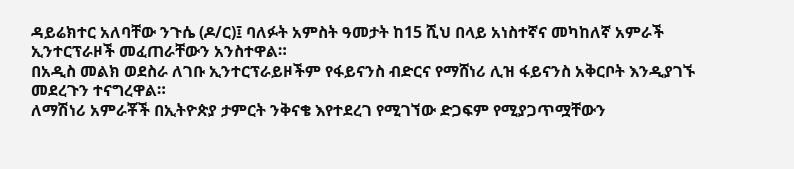ዳይሬክተር አለባቸው ንጉሴ (ዶ/ር)፤ ባለፉት አምስት ዓመታት ከ15 ሺህ በላይ አነስተኛና መካከለኛ አምራች ኢንተርፕራዞች መፈጠራቸውን አንስተዋል።
በአዲስ መልክ ወደስራ ለገቡ ኢንተርፕራይዞችም የፋይናንስ ብድርና የማሸነሪ ሊዝ ፋይናንስ አቅርቦት እንዲያገኙ መደረጉን ተናግረዋል።
ለማሽነሪ አምራቾች በኢትዮጵያ ታምርት ንቅናቄ እየተደረገ የሚገኘው ድጋፍም የሚያጋጥሟቸውን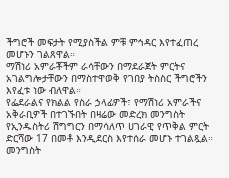ችግሮች መፍታት የሚያስችል ምቹ ምኅዳር እየተፈጠረ መሆኑን ገልጸዋል።
ማሽነሪ አምራቾችም ራሳቸውን በማደራጀት ምርትና አገልግሎታቸውን በማስተዋወቅ የገበያ ትስስር ችግሮችን እየፈቱ ነው ብለዋል።
የፌደራልና የክልል የስራ ኃላፊዎች፣ የማሽነሪ አምራችና አቅራቢዎች በተገኙበት በዛሬው መድረክ መንግስት የኢንዱስትሪ ሽግግርን በማሳለጥ ሀገራዊ የጥቅል ምርት ድርሻው 17 በመቶ እንዲደርስ እየተሰራ መሆኑ ተገልጿል።
መንግስት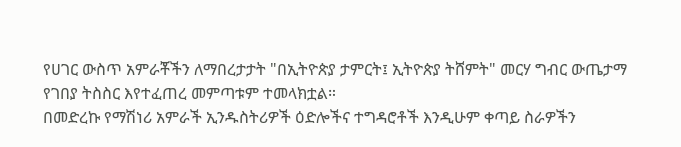የሀገር ውስጥ አምራቾችን ለማበረታታት "በኢትዮጵያ ታምርት፤ ኢትዮጵያ ትሸምት" መርሃ ግብር ውጤታማ የገበያ ትስስር እየተፈጠረ መምጣቱም ተመላክቷል።
በመድረኩ የማሽነሪ አምራች ኢንዱስትሪዎች ዕድሎችና ተግዳሮቶች እንዲሁም ቀጣይ ስራዎችን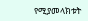የሚያመላክቱት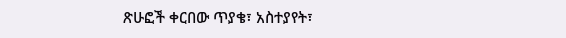ጽሁፎች ቀርበው ጥያቄ፣ አስተያየት፣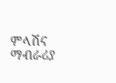ምላሽና ማብራሪያ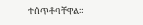ተሰጥቶባቸዋል።